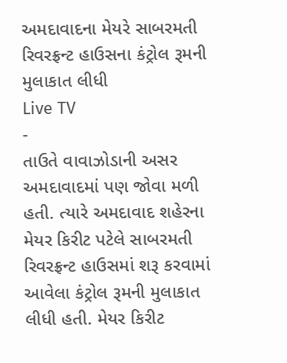અમદાવાદના મેયરે સાબરમતી રિવરફ્રન્ટ હાઉસના કંટ્રોલ રૂમની મુલાકાત લીધી
Live TV
-
તાઉતે વાવાઝોડાની અસર અમદાવાદમાં પણ જોવા મળી હતી. ત્યારે અમદાવાદ શહેરના મેયર કિરીટ પટેલે સાબરમતી રિવરફ્રન્ટ હાઉસમાં શરૂ કરવામાં આવેલા કંટ્રોલ રૂમની મુલાકાત લીધી હતી. મેયર કિરીટ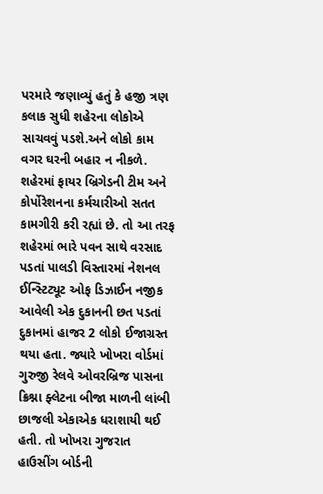પરમારે જણાવ્યું હતું કે હજી ત્રણ કલાક સુધી શહેરના લોકોએ સાચવવું પડશે.અને લોકો કામ વગર ઘરની બહાર ન નીકળે. શહેરમાં ફાયર બ્રિગેડની ટીમ અને કોર્પોરેશનના કર્મચારીઓ સતત કામગીરી કરી રહ્યાં છે. તો આ તરફ શહેરમાં ભારે પવન સાથે વરસાદ પડતાં પાલડી વિસ્તારમાં નેશનલ ઈન્સ્ટિટ્યૂટ ઓફ ડિઝાઈન નજીક આવેલી એક દુકાનની છત પડતાં દુકાનમાં હાજર 2 લોકો ઈજાગ્રસ્ત થયા હતા. જ્યારે ખોખરા વોર્ડમાં ગુરુજી રેલવે ઓવરબ્રિજ પાસના ક્રિશ્ના ફ્લેટના બીજા માળની લાંબી છાજલી એકાએક ધરાશાયી થઈ હતી. તો ખોખરા ગુજરાત હાઉસીંગ બોર્ડની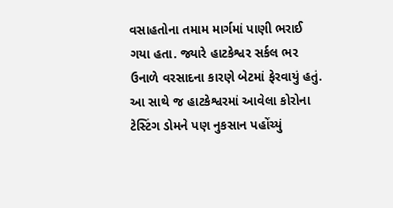વસાહતોના તમામ માર્ગમાં પાણી ભરાઈ ગયા હતા. જ્યારે હાટકેશ્વર સર્કલ ભર ઉનાળે વરસાદના કારણે બેટમાં ફેરવાયું હતું. આ સાથે જ હાટકેશ્વરમાં આવેલા કોરોના ટેસ્ટિંગ ડોમને પણ નુકસાન પહોંચ્યું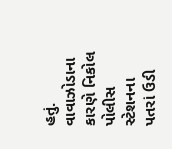હતું. વાવાઝોડાના કારણે નિકોલ પોલીસ સ્ટેશનના પતરાં ઉડી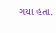ગયા હતા.